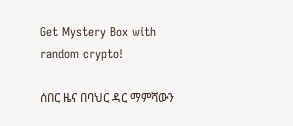Get Mystery Box with random crypto!

ሰበር ዜና በባህር ዳር ማምሻውን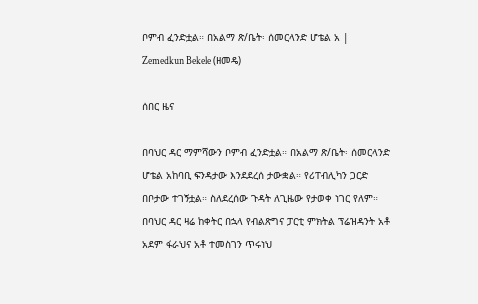ቦምብ ፈንድቷል። በአልማ ጽ/ቤት፡ ሰመርላንድ ሆቴል አ | Zemedkun Bekele (ዘመዴ)

ሰበር ዜና

በባህር ዳር ማምሻውን ቦምብ ፈንድቷል። በአልማ ጽ/ቤት፡ ሰመርላንድ ሆቴል አከባቢ ፍንዳታው እንደደረሰ ታውቋል። የሪፐብሊካን ጋርድ በቦታው ተገኝቷል። ስለደረሰው ጉዳት ለጊዜው የታወቀ ነገር የለም። በባህር ዳር ዛሬ ከቀትር በኋላ የብልጽግና ፓርቲ ምክትል ፕሬዝዳንት አቶ አደም ፋራህና አቶ ተመስገን ጥሩነህ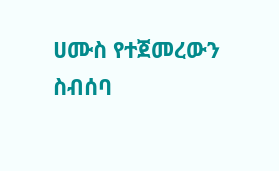ሀሙስ የተጀመረውን ስብሰባ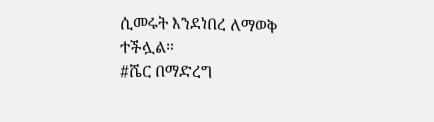ሲመሩት እንደነበረ ለማወቅ ተችሏል።
#ሼር በማድረግ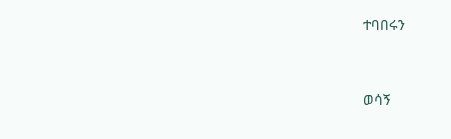ተባበሩን


ወሳኝ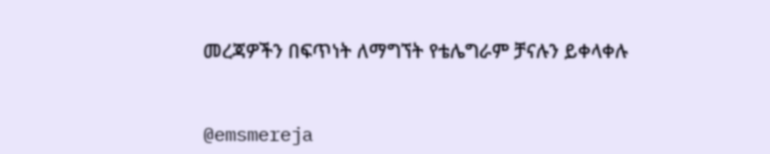መረጃዎችን በፍጥነት ለማግኘት የቴሌግራም ቻናሉን ይቀላቀሉ


@emsmereja